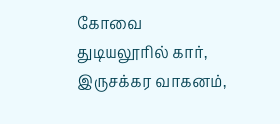கோவை துடியலூரில் கார், இருசக்கர வாகனம்,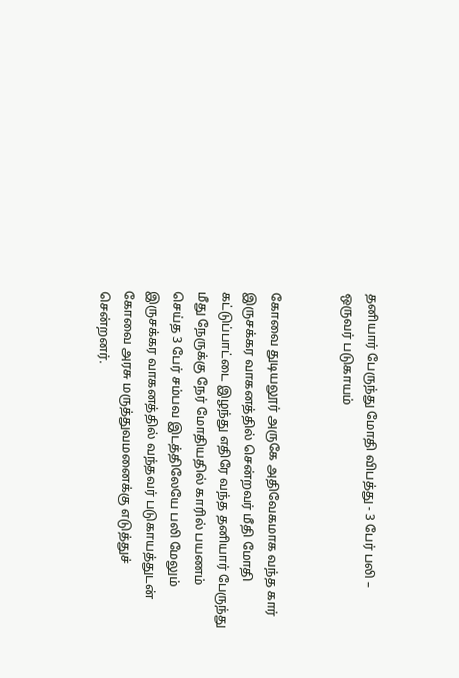தனியார் பேருந்து மோதி விபத்து - 3 பேர் பலி – ஒருவர் படுகாயம்


கோவை துடியலூர் அருகே அதிவேகமாக வந்த கார் இருசக்கர வாகனத்தில் சென்றவர் மீதி மோதி கட்டுப்பாட்டை இழந்து எதிரே வந்த தனியார் பேருந்து மீது நேருக்கு நேர் மோதியதில் காரில் பயணம் செய்த 3 பேர் சம்பவ இடத்திலேயே பலி மேலும் இருசக்கர வாகனத்தில் வந்தவர் படுகாயத்துடன் கோவை அரசு மருத்துவமனைக்கு எடுத்துச் சென்றனர்.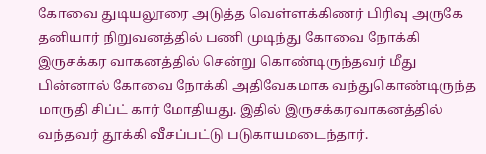கோவை துடியலூரை அடுத்த வெள்ளக்கிணர் பிரிவு அருகே தனியார் நிறுவனத்தில் பணி முடிந்து கோவை நோக்கி இருசக்கர வாகனத்தில் சென்று கொண்டிருந்தவர் மீது பின்னால் கோவை நோக்கி அதிவேகமாக வந்துகொண்டிருந்த மாருதி சிப்ட் கார் மோதியது. இதில் இருசக்கரவாகனத்தில் வந்தவர் தூக்கி வீசப்பட்டு படுகாயமடைந்தார்.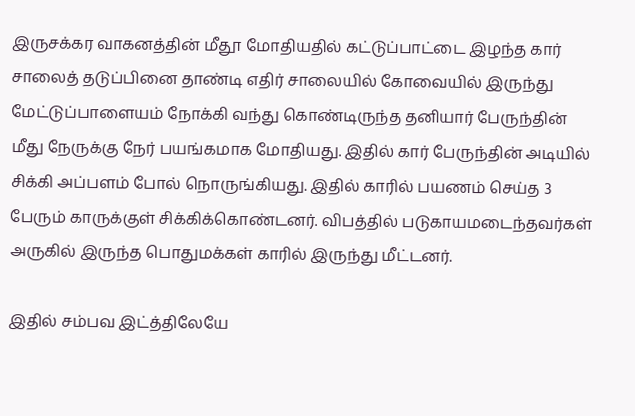இருசக்கர வாகனத்தின் மீதூ மோதியதில் கட்டுப்பாட்டை இழந்த கார் சாலைத் தடுப்பினை தாண்டி எதிர் சாலையில் கோவையில் இருந்து மேட்டுப்பாளையம் நோக்கி வந்து கொண்டிருந்த தனியார் பேருந்தின் மீது நேருக்கு நேர் பயங்கமாக மோதியது. இதில் கார் பேருந்தின் அடியில் சிக்கி அப்பளம் போல் நொருங்கியது. இதில் காரில் பயணம் செய்த 3 பேரும் காருக்குள் சிக்கிக்கொண்டனர். விபத்தில் படுகாயமடைந்தவர்கள் அருகில் இருந்த பொதுமக்கள் காரில் இருந்து மீட்டனர்.

இதில் சம்பவ இட்த்திலேயே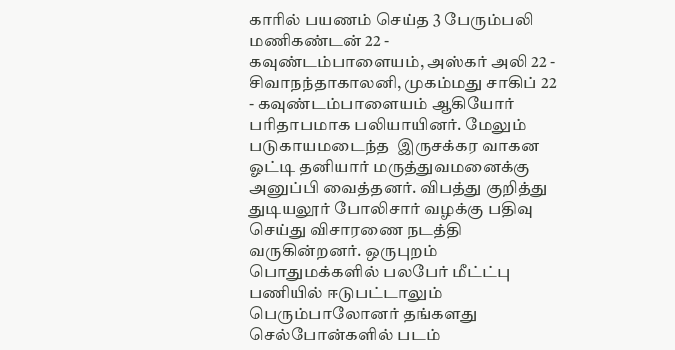காரில் பயணம் செய்த 3 பேரும்பலி மணிகண்டன் 22 - கவுண்டம்பாளையம், அஸ்கர் அலி 22 - சிவாநந்தாகாலனி, முகம்மது சாகிப் 22 - கவுண்டம்பாளையம் ஆகியோர் பரிதாபமாக பலியாயினர். மேலும் படுகாயமடைந்த  இருசக்கர வாகன ஓட்டி தனியார் மருத்துவமனைக்கு அனுப்பி வைத்தனர். விபத்து குறித்து துடியலூர் போலிசார் வழக்கு பதிவு செய்து விசாரணை நடத்தி வருகின்றனர். ஒருபுறம் பொதுமக்களில் பலபேர் மீட்ட்பு பணியில் ஈடுபட்டாலும் பெரும்பாலோனர் தங்களது செல்போன்களில் படம்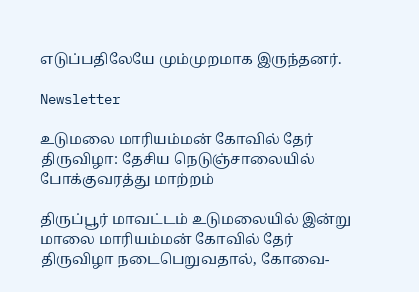எடுப்பதிலேயே மும்முறமாக இருந்தனர்.

Newsletter

உடுமலை மாரியம்மன் கோவில் தேர் திருவிழா: தேசிய நெடுஞ்சாலையில் போக்குவரத்து மாற்றம்

திருப்பூர் மாவட்டம் உடுமலையில் இன்று மாலை மாரியம்மன் கோவில் தேர் திருவிழா நடைபெறுவதால், கோவை-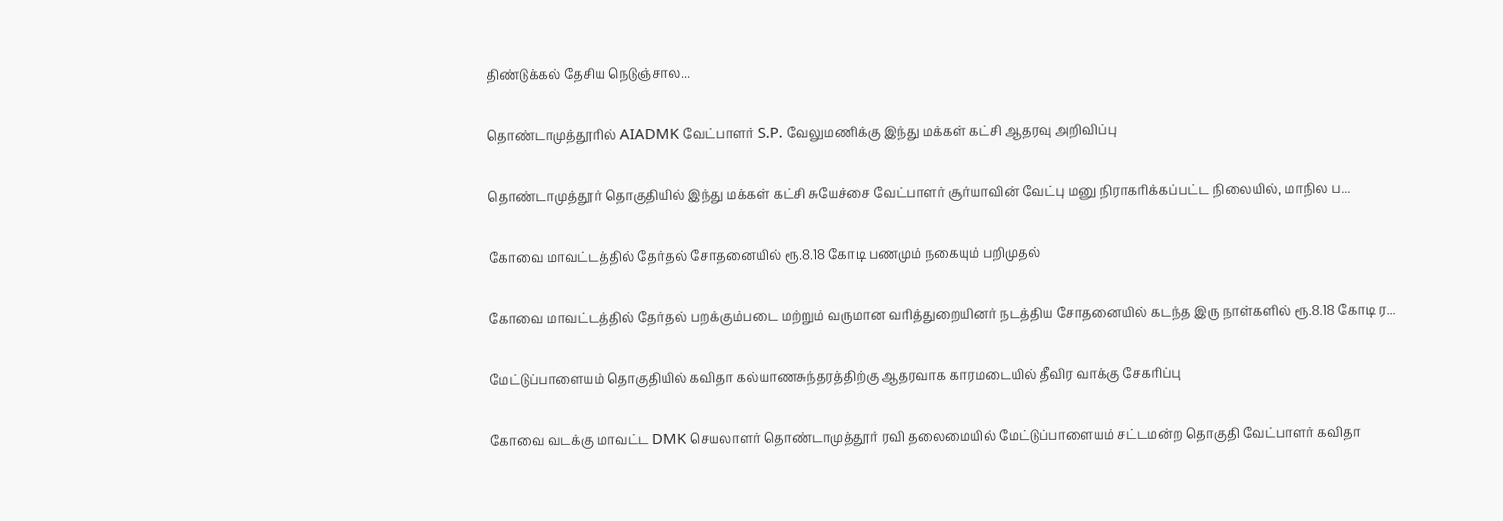திண்டுக்கல் தேசிய நெடுஞ்சால...

தொண்டாமுத்தூரில் AIADMK வேட்பாளர் S.P. வேலுமணிக்கு இந்து மக்கள் கட்சி ஆதரவு அறிவிப்பு

தொண்டாமுத்தூர் தொகுதியில் இந்து மக்கள் கட்சி சுயேச்சை வேட்பாளர் சூர்யாவின் வேட்பு மனு நிராகரிக்கப்பட்ட நிலையில், மாநில ப...

கோவை மாவட்டத்தில் தேர்தல் சோதனையில் ரூ.8.18 கோடி பணமும் நகையும் பறிமுதல்

கோவை மாவட்டத்தில் தேர்தல் பறக்கும்படை மற்றும் வருமான வரித்துறையினர் நடத்திய சோதனையில் கடந்த இரு நாள்களில் ரூ.8.18 கோடி ர...

மேட்டுப்பாளையம் தொகுதியில் கவிதா கல்யாணசுந்தரத்திற்கு ஆதரவாக காரமடையில் தீவிர வாக்கு சேகரிப்பு

கோவை வடக்கு மாவட்ட DMK செயலாளர் தொண்டாமுத்தூர் ரவி தலைமையில் மேட்டுப்பாளையம் சட்டமன்ற தொகுதி வேட்பாளர் கவிதா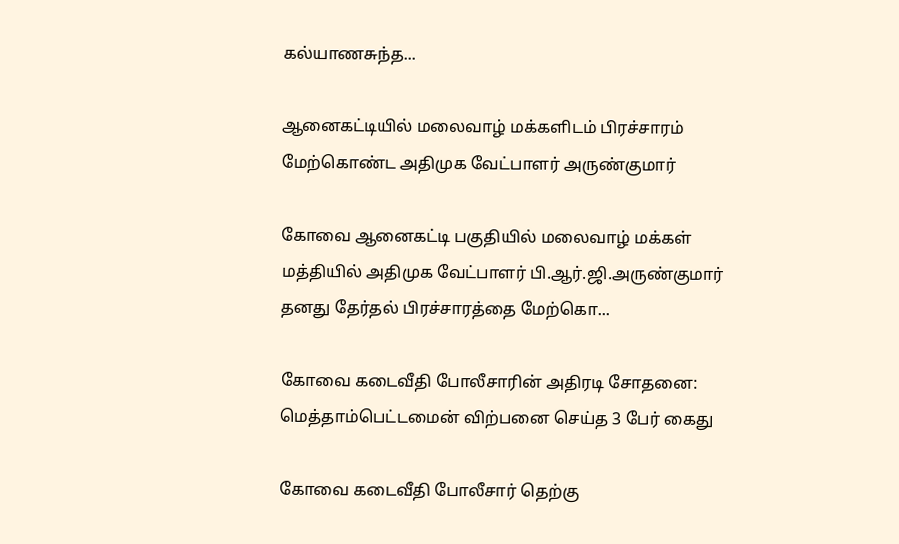கல்யாணசுந்த...

ஆனைகட்டியில் மலைவாழ் மக்களிடம் பிரச்சாரம் மேற்கொண்ட அதிமுக வேட்பாளர் அருண்குமார்

கோவை ஆனைகட்டி பகுதியில் மலைவாழ் மக்கள் மத்தியில் அதிமுக வேட்பாளர் பி.ஆர்.ஜி.அருண்குமார் தனது தேர்தல் பிரச்சாரத்தை மேற்கொ...

கோவை கடைவீதி போலீசாரின் அதிரடி சோதனை: மெத்தாம்பெட்டமைன் விற்பனை செய்த 3 பேர் கைது

கோவை கடைவீதி போலீசார் தெற்கு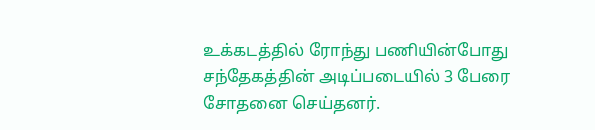உக்கடத்தில் ரோந்து பணியின்போது சந்தேகத்தின் அடிப்படையில் 3 பேரை சோதனை செய்தனர்.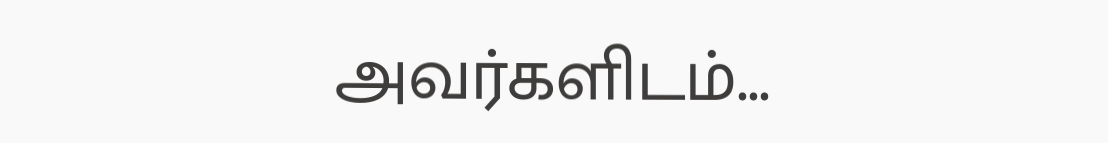அவர்களிடம்...